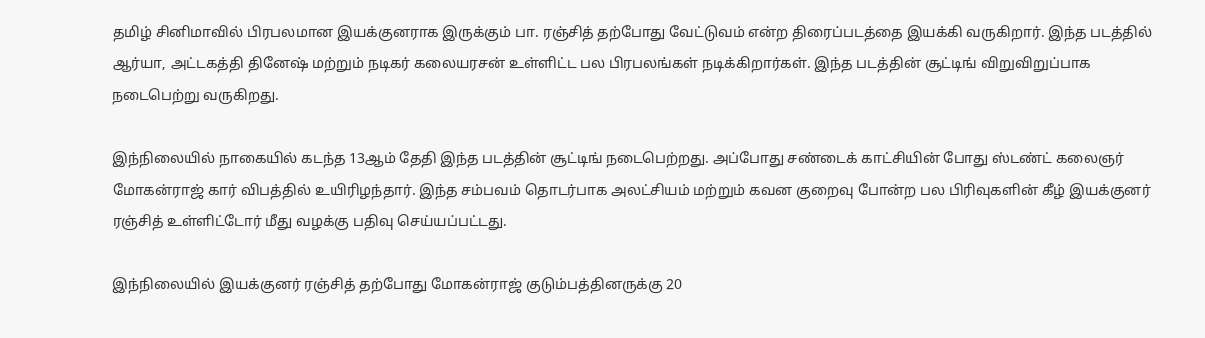தமிழ் சினிமாவில் பிரபலமான இயக்குனராக இருக்கும் பா. ரஞ்சித் தற்போது வேட்டுவம் என்ற திரைப்படத்தை இயக்கி வருகிறார். இந்த படத்தில் ஆர்யா, அட்டகத்தி தினேஷ் மற்றும் நடிகர் கலையரசன் உள்ளிட்ட பல பிரபலங்கள் நடிக்கிறார்கள். இந்த படத்தின் சூட்டிங் விறுவிறுப்பாக நடைபெற்று வருகிறது.

இந்நிலையில் நாகையில் கடந்த 13ஆம் தேதி இந்த படத்தின் சூட்டிங் நடைபெற்றது. அப்போது சண்டைக் காட்சியின் போது ஸ்டண்ட் கலைஞர் மோகன்ராஜ் கார் விபத்தில் உயிரிழந்தார். இந்த சம்பவம் தொடர்பாக அலட்சியம் மற்றும் கவன குறைவு போன்ற பல பிரிவுகளின் கீழ் இயக்குனர் ரஞ்சித் உள்ளிட்டோர் மீது வழக்கு பதிவு செய்யப்பட்டது.

இந்நிலையில் இயக்குனர் ரஞ்சித் தற்போது மோகன்ராஜ் குடும்பத்தினருக்கு 20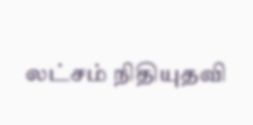லட்சம் நிதியுதவி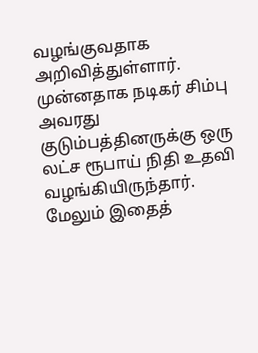வழங்குவதாக அறிவித்துள்ளார். முன்னதாக நடிகர் சிம்பு அவரது குடும்பத்தினருக்கு ஒரு லட்ச ரூபாய் நிதி உதவி வழங்கியிருந்தார். மேலும் இதைத்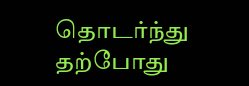தொடர்ந்து தற்போது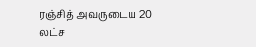ரஞ்சித் அவருடைய 20 லட்ச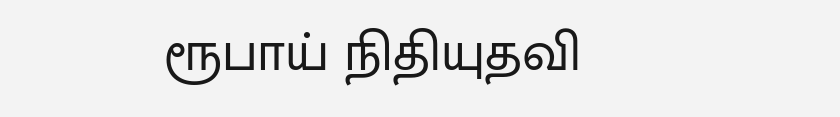ரூபாய் நிதியுதவி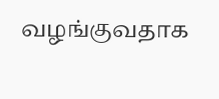வழங்குவதாக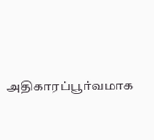அதிகாரப்பூர்வமாக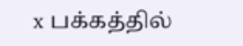x பக்கத்தில்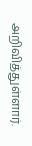அறிவித்துள்ளார்.